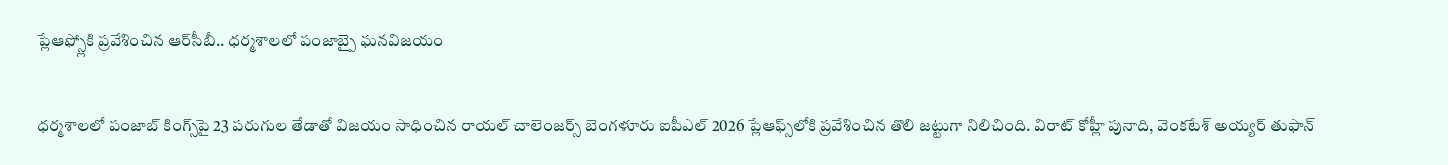ప్లేఆఫ్స్లోకి ప్రవేశించిన ఆర్‌సీబీ.. ధర్మశాలలో పంజాబ్పై ఘనవిజయం

ధర్మశాలలో పంజాబ్ కింగ్స్‌పై 23 పరుగుల తేడాతో విజయం సాధించిన రాయల్ చాలెంజర్స్ బెంగళూరు ఐపీఎల్ 2026 ప్లేఆఫ్స్‌లోకి ప్రవేశించిన తొలి జట్టుగా నిలిచింది. విరాట్ కోహ్లీ పునాది, వెంకటేశ్ అయ్యర్ తుఫాన్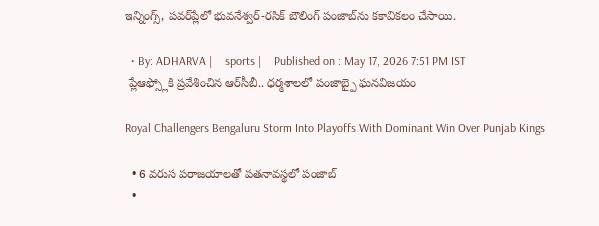ఇన్నింగ్స్, పవర్‌ప్లేలో భువనేశ్వర్-రసిక్ బౌలింగ్ పంజాబ్‌ను కకావికలం చేసాయి.

  • By: ADHARVA |    sports |    Published on : May 17, 2026 7:51 PM IST
 ప్లేఆఫ్స్లోకి ప్రవేశించిన ఆర్‌సీబీ.. ధర్మశాలలో పంజాబ్పై ఘనవిజయం

Royal Challengers Bengaluru Storm Into Playoffs With Dominant Win Over Punjab Kings

  • 6 వరుస పరాజయాలతో పతనావస్థలో పంజాబ్
  •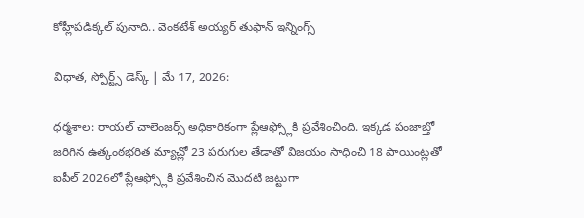కోహ్లీపడిక్కల్ పునాది.. వెంకటేశ్ అయ్యర్ తుఫాన్ ఇన్నింగ్స్‌

విధాత, స్పోర్ట్స్ డెస్క్ | మే 17, 2026:

ధర్మశాల: రాయల్ చాలెంజర్స్ అధికారికంగా ప్లేఆఫ్స్లోకి ప్రవేశించింది. ఇక్కడ పంజాబ్తో జరిగిన ఉత్కంఠభరిత మ్యాచ్లో 23 పరుగుల తేడాతో విజయం సాధించి 18 పాయింట్లతో ఐపీల్ 2026లో ప్లేఆఫ్స్లోకి ప్రవేశించిన మొదటి జట్టుగా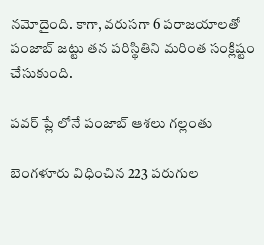నమోదైంది. కాగా, వరుసగా 6 పరాజయాలతో పంజాబ్ జట్టు తన పరిస్థితిని మరింత సంక్లిష్టం చేసుకుంది.

పవర్ ప్లే లోనే పంజాబ్ ఆశలు గల్లంతు

బెంగళూరు విధించిన 223 పరుగుల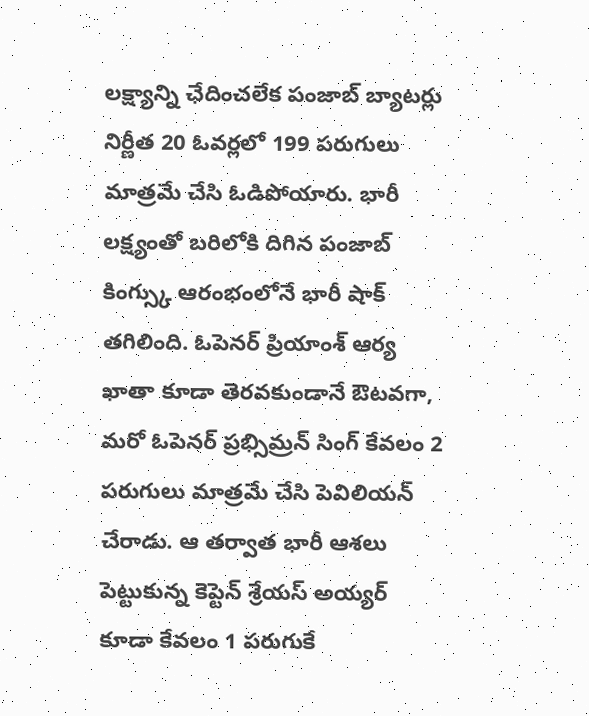లక్ష్యాన్ని ఛేదించలేక పంజాబ్ బ్యాటర్లు నిర్ణీత 20 ఓవర్లలో 199 పరుగులు మాత్రమే చేసి ఓడిపోయారు. భారీ లక్ష్యంతో బరిలోకి దిగిన పంజాబ్ కింగ్స్కు ఆరంభంలోనే భారీ షాక్ తగిలింది. ఓపెనర్ ప్రియాంశ్ ఆర్య ఖాతా కూడా తెరవకుండానే ఔటవగా, మరో ఓపెనర్ ప్రభ్సిమ్రన్ సింగ్ కేవలం 2 పరుగులు మాత్రమే చేసి పెవిలియన్ చేరాడు. ఆ తర్వాత భారీ ఆశలు పెట్టుకున్న కెప్టెన్ శ్రేయస్ అయ్యర్ కూడా కేవలం 1 పరుగుకే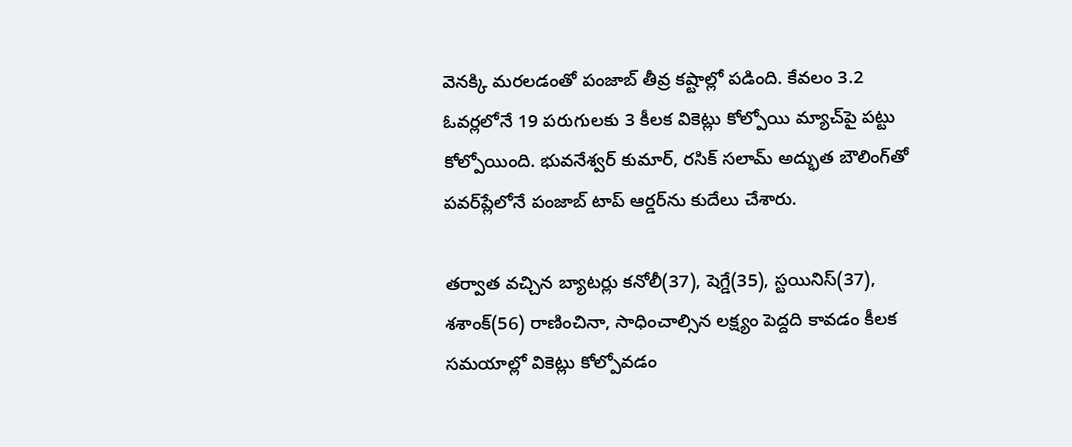వెనక్కి మరలడంతో పంజాబ్ తీవ్ర కష్టాల్లో పడింది. కేవలం 3.2 ఓవర్లలోనే 19 పరుగులకు 3 కీలక వికెట్లు కోల్పోయి మ్యాచ్‌పై పట్టు కోల్పోయింది. భువనేశ్వర్ కుమార్, రసిక్ సలామ్ అద్భుత బౌలింగ్‌తో పవర్‌ప్లేలోనే పంజాబ్ టాప్ ఆర్డర్‌ను కుదేలు చేశారు.

తర్వాత వచ్చిన బ్యాటర్లు కనోలీ(37), షెగ్డే(35), స్టయినిస్(37), శశాంక్(56) రాణించినా, సాధించాల్సిన లక్ష్యం పెద్దది కావడం కీలక సమయాల్లో వికెట్లు కోల్పోవడం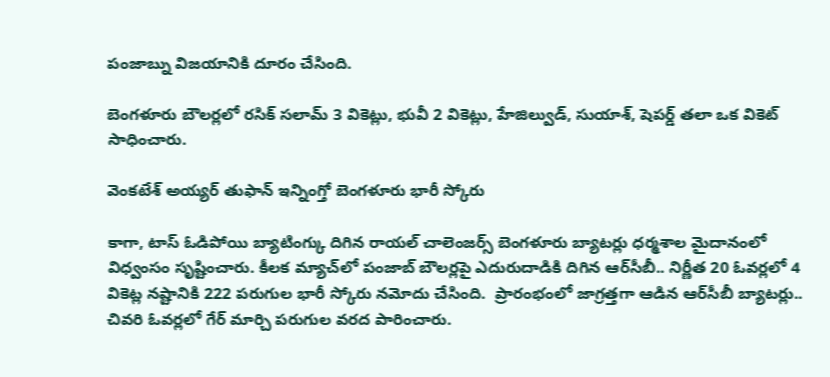పంజాబ్ను విజయానికి దూరం చేసింది.

బెంగళూరు బౌలర్లలో రసిక్ సలామ్ 3 వికెట్లు, భువీ 2 వికెట్లు, హేజిల్వుడ్, సుయాశ్, షెపర్డ్ తలా ఒక వికెట్ సాధించారు.

వెంకటేశ్ అయ్యర్ తుఫాన్ ఇన్నింగ్తో బెంగళూరు భారీ స్కోరు

కాగా, టాస్ ఓడిపోయి బ్యాటింగ్కు దిగిన రాయల్ చాలెంజర్స్ బెంగళూరు బ్యాటర్లు ధర్మశాల మైదానంలో విధ్వంసం సృష్టించారు. కీలక మ్యాచ్‌లో పంజాబ్ బౌలర్లపై ఎదురుదాడికి దిగిన ఆర్‌సీబీ.. నిర్ణీత 20 ఓవర్లలో 4 వికెట్ల నష్టానికి 222 పరుగుల భారీ స్కోరు నమోదు చేసింది.  ప్రారంభంలో జాగ్రత్తగా ఆడిన ఆర్‌సీబీ బ్యాటర్లు.. చివరి ఓవర్లలో గేర్ మార్చి పరుగుల వరద పారించారు.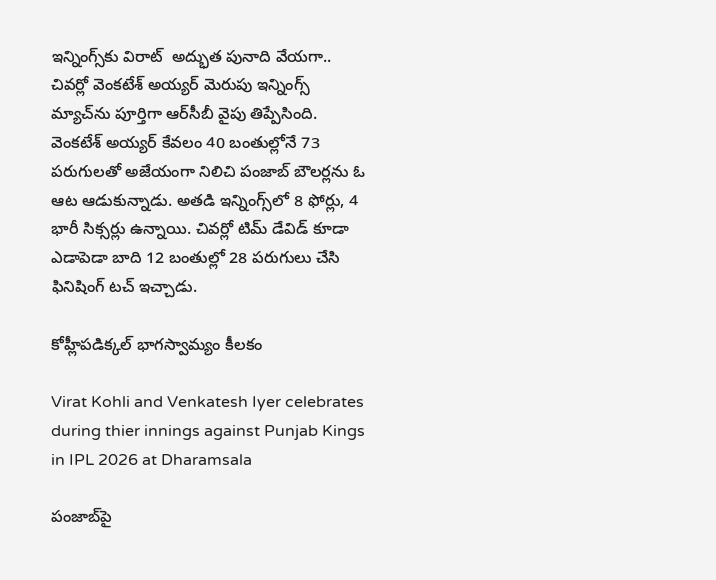ఇన్నింగ్స్‌కు విరాట్  అద్భుత పునాది వేయగా.. చివర్లో వెంకటేశ్ అయ్యర్ మెరుపు ఇన్నింగ్స్ మ్యాచ్‌ను పూర్తిగా ఆర్‌సీబీ వైపు తిప్పేసింది. వెంకటేశ్ అయ్యర్ కేవలం 40 బంతుల్లోనే 73 పరుగులతో అజేయంగా నిలిచి పంజాబ్ బౌలర్లను ఓ ఆట ఆడుకున్నాడు. అతడి ఇన్నింగ్స్‌లో 8 ఫోర్లు, 4 భారీ సిక్సర్లు ఉన్నాయి. చివర్లో టిమ్ డేవిడ్ కూడా ఎడాపెడా బాది 12 బంతుల్లో 28 పరుగులు చేసి ఫినిషింగ్ టచ్ ఇచ్చాడు.

కోహ్లీపడిక్కల్ భాగస్వామ్యం కీలకం

Virat Kohli and Venkatesh Iyer celebrates during thier innings against Punjab Kings in IPL 2026 at Dharamsala

పంజాబ్‌పై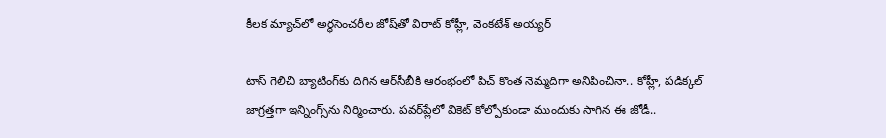కీలక మ్యాచ్‌లో అర్థసెంచరీల జోష్‌తో విరాట్ కోహ్లీ, వెంకటేశ్ అయ్యర్

టాస్ గెలిచి బ్యాటింగ్‌కు దిగిన ఆర్‌సీబీకి ఆరంభంలో పిచ్ కొంత నెమ్మదిగా అనిపించినా.. కోహ్లీ, పడిక్కల్ జాగ్రత్తగా ఇన్నింగ్స్‌ను నిర్మించారు. పవర్‌ప్లేలో వికెట్ కోల్పోకుండా ముందుకు సాగిన ఈ జోడీ..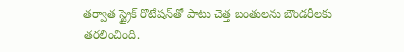తర్వాత స్ట్రైక్ రొటేషన్‌తో పాటు చెత్త బంతులను బౌండరీలకు తరలించింది.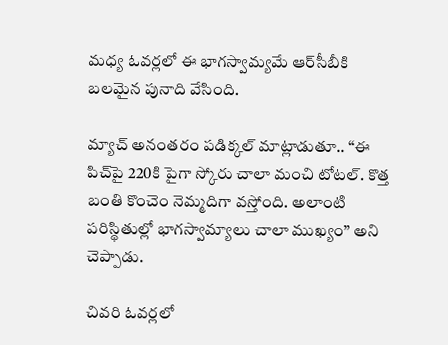మధ్య ఓవర్లలో ఈ భాగస్వామ్యమే ఆర్‌సీబీకి బలమైన పునాది వేసింది.

మ్యాచ్ అనంతరం పడిక్కల్ మాట్లాడుతూ.. “ఈ పిచ్‌పై 220కి పైగా స్కోరు చాలా మంచి టోటల్. కొత్త బంతి కొంచెం నెమ్మదిగా వస్తోంది. అలాంటి పరిస్థితుల్లో భాగస్వామ్యాలు చాలా ముఖ్యం” అని చెప్పాడు.

చివరి ఓవర్లలో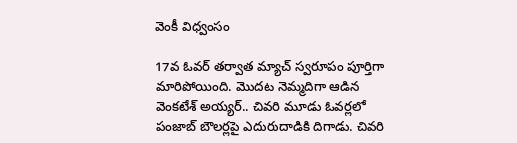వెంకీ విధ్వంసం

17వ ఓవర్ తర్వాత మ్యాచ్ స్వరూపం పూర్తిగా మారిపోయింది. మొదట నెమ్మదిగా ఆడిన వెంకటేశ్ అయ్యర్.. చివరి మూడు ఓవర్లలో పంజాబ్ బౌలర్లపై ఎదురుదాడికి దిగాడు. చివరి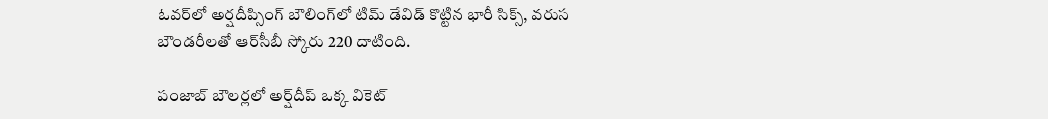ఓవర్‌లో అర్షదీప్సింగ్ బౌలింగ్‌లో టిమ్ డేవిడ్ కొట్టిన భారీ సిక్స్, వరుస బౌండరీలతో ఆర్‌సీబీ స్కోరు 220 దాటింది.

పంజాబ్ బౌలర్లలో అర్ష్‌దీప్ ఒక్క వికెట్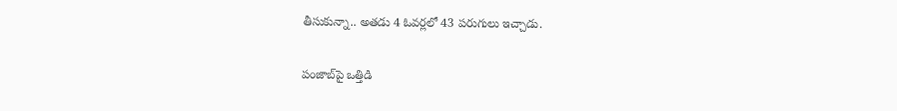తీసుకున్నా.. అతడు 4 ఓవర్లలో 43 పరుగులు ఇచ్చాడు.

పంజాబ్‌పై ఒత్తిడి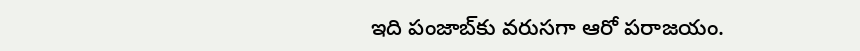ఇది పంజాబ్‌కు వరుసగా ఆరో పరాజయం.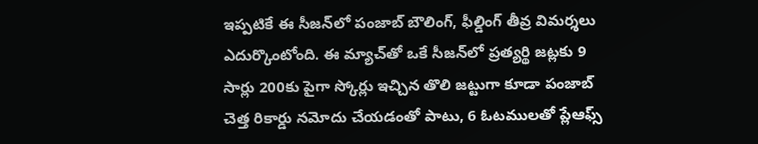ఇప్పటికే ఈ సీజన్‌లో పంజాబ్ బౌలింగ్, ఫీల్డింగ్ తీవ్ర విమర్శలు ఎదుర్కొంటోంది. ఈ మ్యాచ్‌తో ఒకే సీజన్‌లో ప్రత్యర్థి జట్లకు 9 సార్లు 200కు పైగా స్కోర్లు ఇచ్చిన తొలి జట్టుగా కూడా పంజాబ్ చెత్త రికార్డు నమోదు చేయడంతో పాటు, 6 ఓటములతో ప్లేఆఫ్స్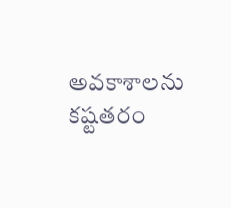అవకాశాలను కష్టతరం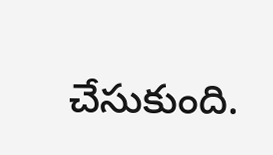చేసుకుంది.